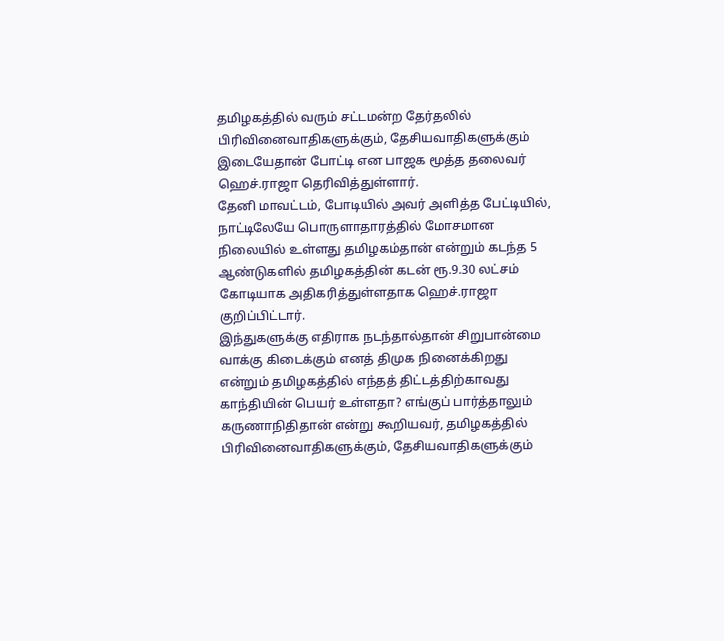தமிழகத்தில் வரும் சட்டமன்ற தேர்தலில் பிரிவினைவாதிகளுக்கும், தேசியவாதிகளுக்கும் இடையேதான் போட்டி என பாஜக மூத்த தலைவர் ஹெச்.ராஜா தெரிவித்துள்ளார்.
தேனி மாவட்டம், போடியில் அவர் அளித்த பேட்டியில்,
நாட்டிலேயே பொருளாதாரத்தில் மோசமான நிலையில் உள்ளது தமிழகம்தான் என்றும் கடந்த 5 ஆண்டுகளில் தமிழகத்தின் கடன் ரூ.9.30 லட்சம் கோடியாக அதிகரித்துள்ளதாக ஹெச்.ராஜா குறிப்பிட்டார்.
இந்துகளுக்கு எதிராக நடந்தால்தான் சிறுபான்மை வாக்கு கிடைக்கும் எனத் திமுக நினைக்கிறது என்றும் தமிழகத்தில் எந்தத் திட்டத்திற்காவது காந்தியின் பெயர் உள்ளதா? எங்குப் பார்த்தாலும் கருணாநிதிதான் என்று கூறியவர், தமிழகத்தில் பிரிவினைவாதிகளுக்கும், தேசியவாதிகளுக்கும்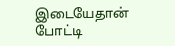இடையேதான் போட்டி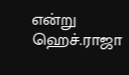என்று ஹெச்.ராஜா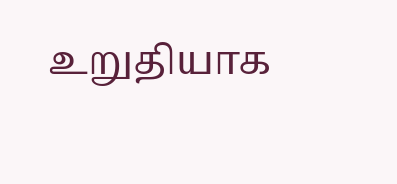உறுதியாக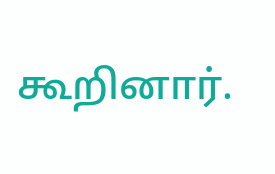கூறினார்.